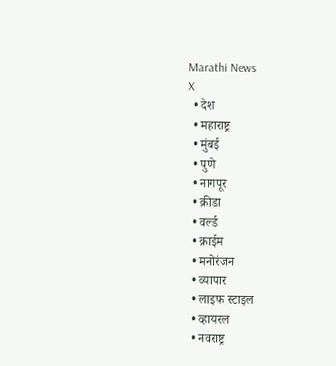Marathi News
X
  • देश
  • महाराष्ट्र
  • मुंबई
  • पुणे
  • नागपूर
  • क्रीडा
  • वर्ल्ड
  • क्राईम
  • मनोरंजन
  • व्यापार
  • लाइफ स्टाइल
  • व्हायरल
  • नवराष्ट्र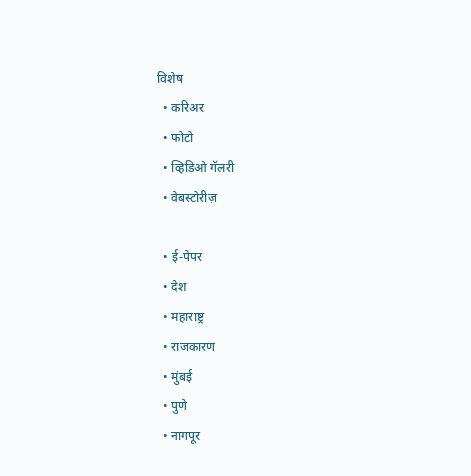विशेष
  • करिअर
  • फोटो
  • व्हिडिओ गॅलरी
  • वेबस्टोरीज़

  • ई-पेपर
  • देश
  • महाराष्ट्र
  • राजकारण
  • मुंबई
  • पुणे
  • नागपूर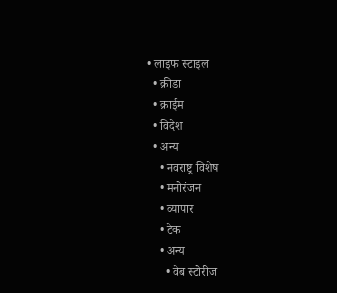• लाइफ स्टाइल
  • क्रीडा
  • क्राईम
  • विदेश
  • अन्य
    • नवराष्ट्र विशेष
    • मनोरंजन
    • व्यापार
    • टेक
    • अन्य
      • वेब स्टोरीज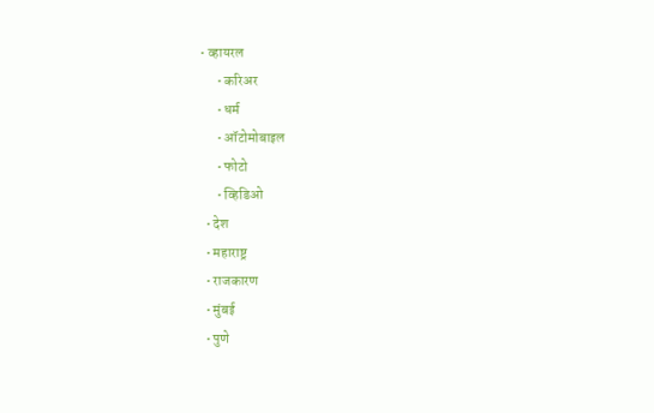• व्हायरल
      • करिअर
      • धर्म
      • ऑटोमोबाइल
      • फोटो
      • व्हिडिओ
  • देश
  • महाराष्ट्र
  • राजकारण
  • मुंबई
  • पुणे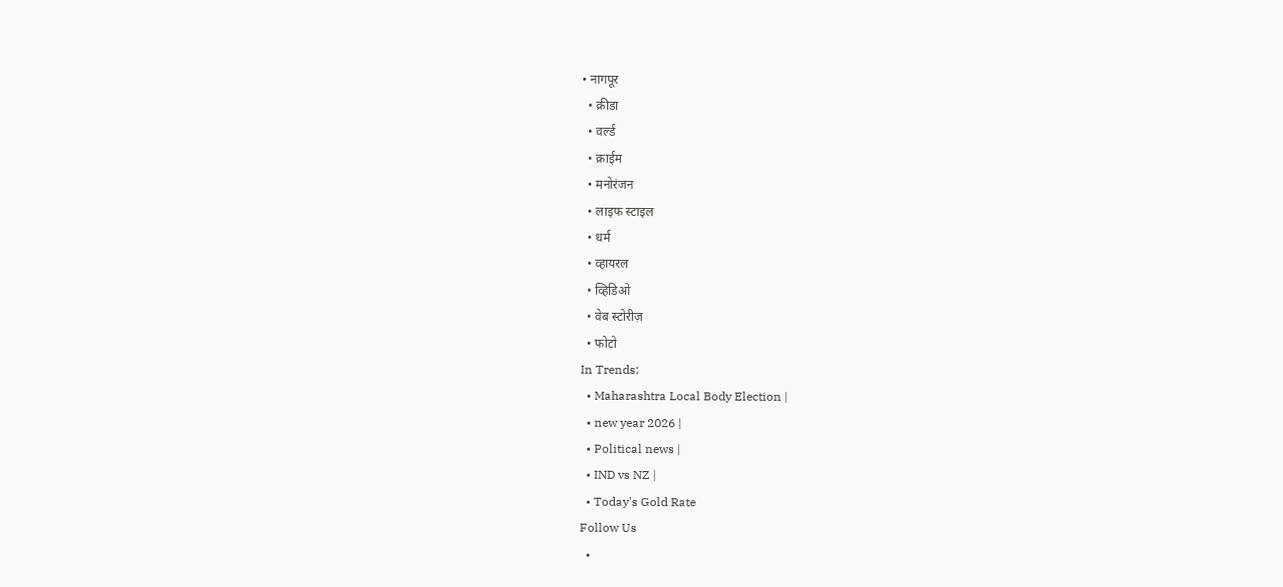• नागपूर
  • क्रीडा
  • वर्ल्ड
  • क्राईम
  • मनोरंजन
  • लाइफ स्टाइल
  • धर्म
  • व्हायरल
  • व्हिडिओ
  • वेब स्टोरीज़
  • फोटो
In Trends:
  • Maharashtra Local Body Election |
  • new year 2026 |
  • Political news |
  • IND vs NZ |
  • Today's Gold Rate
Follow Us
  •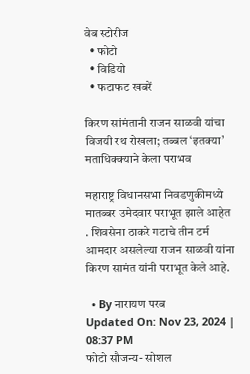वेब स्टोरीज
  • फोटो
  • विडियो
  • फटाफट खबरें

किरण सांमंतानी राजन साळवी यांचा विजयी रथ रोखला; तब्बल ‘इतक्या’ मताधिक्क्याने केला पराभव

महाराष्ट्र विधानसभा निवडणुकीमध्ये मातब्बर उमेदवार पराभूत झाले आहेत . शिवसेना ठाकरे गटाचे तीन टर्म आमदार असलेल्या राजन साळवी यांना किरण सामंत यांनी पराभूत केले आहे.

  • By नारायण परब
Updated On: Nov 23, 2024 | 08:37 PM
फोटो सौजन्य- सोशल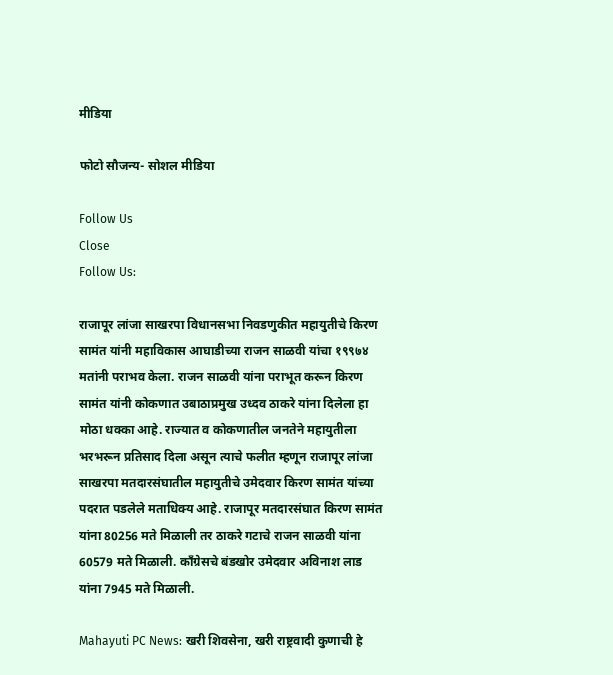मीडिया

फोटो सौजन्य- सोशल मीडिया

Follow Us
Close
Follow Us:

राजापूर लांजा साखरपा विधानसभा निवडणुकीत महायुतीचे किरण सामंत यांनी महाविकास आघाडीच्या राजन साळवी यांचा १९९७४ मतांनी पराभव केला. राजन साळवी यांना पराभूत करून किरण सामंत यांनी कोकणात उबाठाप्रमुख उध्दव ठाकरे यांना दिलेला हा मोठा धक्का आहे. राज्यात व कोकणातील जनतेने महायुतीला भरभरून प्रतिसाद दिला असून त्याचे फलीत म्हणून राजापूर लांजा साखरपा मतदारसंघातील महायुतीचे उमेदवार किरण सामंत यांच्या पदरात पडलेले मताधिक्य आहे. राजापूर मतदारसंघात किरण सामंत यांना 80256 मते मिळाली तर ठाकरे गटाचे राजन साळवी यांना 60579 मते मिळाली. कॉंग्रेसचे बंडखोर उमेदवार अविनाश लाड यांना 7945 मते मिळाली.

Mahayuti PC News: खरी शिवसेना, खरी राष्ट्रवादी कुणाची हे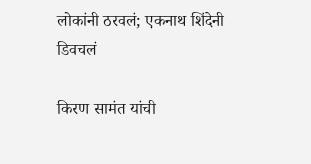लोकांनी ठरवलं; एकनाथ शिंदेनी डिवचलं

किरण सामंत यांची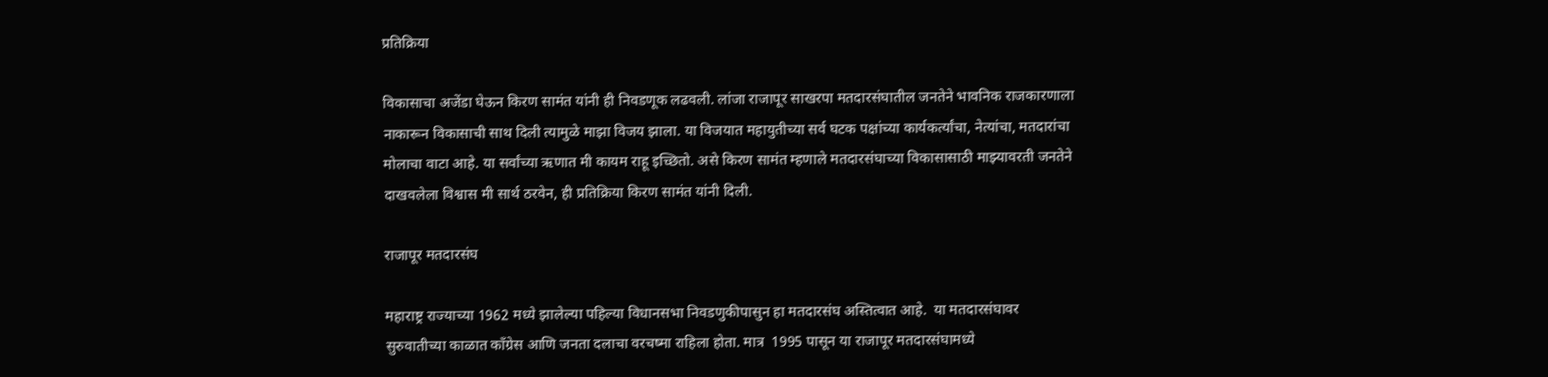प्रतिक्रिया

विकासाचा अजेंडा घेऊन किरण सामंत यांनी ही निवडणूक लढवली. लांजा राजापूर साखरपा मतदारसंघातील जनतेने भावनिक राजकारणाला नाकारून विकासाची साथ दिली त्यामुळे माझा विजय झाला. या विजयात महायुतीच्या सर्व घटक पक्षांच्या कार्यकर्त्यांचा, नेत्यांचा, मतदारांचा मोलाचा वाटा आहे. या सर्वांच्या ऋणात मी कायम राहू इच्छितो. असे किरण सामंत म्हणाले मतदारसंघाच्या विकासासाठी माझ्यावरती जनतेने दाखवलेला विश्वास मी सार्थ ठरवेन, ही प्रतिक्रिया किरण सामंत यांनी दिली.

राजापूर मतदारसंघ

महाराष्ट्र राज्याच्या 1962 मध्ये झालेल्या पहिल्या विधानसभा निवडणुकीपासुन हा मतदारसंघ अस्तित्वात आहे.  या मतदारसंघावर सुरुवातीच्या काळात कॉंग्रेस आणि जनता दलाचा वरचष्मा राहिला होता. मात्र  1995 पासून या राजापूर मतदारसंघामध्ये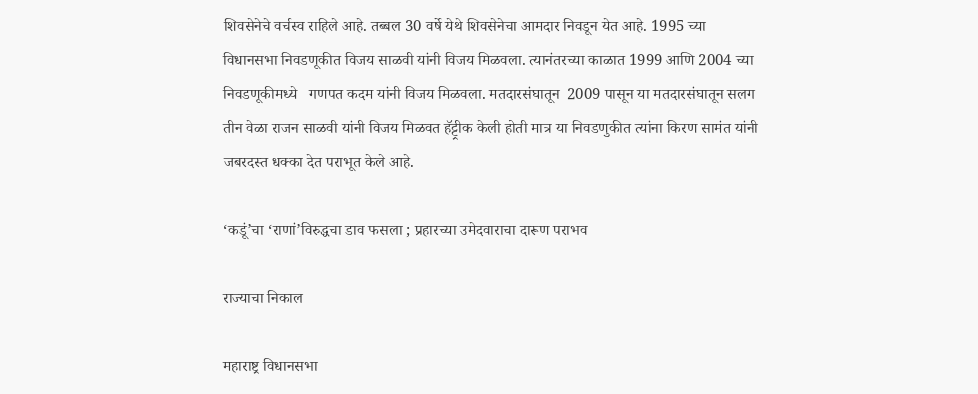शिवसेनेचे वर्चस्व राहिले आहे. तब्बल 30 वर्षे येथे शिवसेनेचा आमदार निवडून येत आहे. 1995 च्या विधानसभा निवडणूकीत विजय साळवी यांनी विजय मिळवला. त्यानंतरच्या काळात 1999 आणि 2004 च्या निवडणूकीमध्ये   गणपत कदम यांनी विजय मिळवला. मतदारसंघातून  2009 पासून या मतदारसंघातून सलग तीन वेळा राजन साळवी यांनी विजय मिळवत हॅट्ट्रीक केली होती मात्र या निवडणुकीत त्यांना किरण सामंत यांनी जबरदस्त धक्का देत पराभूत केले आहे.

‘कडूं’चा ‘राणां’विरुद्धचा डाव फसला ; प्रहारच्या उमेदवाराचा दारूण पराभव

राज्याचा निकाल

महाराष्ट्र विधानसभा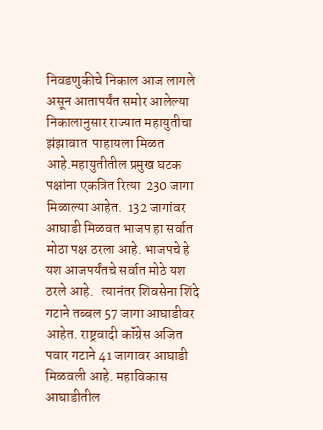निवडणुकीचे निकाल आज लागले असून आतापर्यंत समोर आलेल्या निकालानुसार राज्यात महायुतीचा झंझावात  पाहायला मिळत आहे.महायुतीतील प्रमुख घटक पक्षांना एकत्रित रित्या  230 जागा मिळाल्या आहेत.  132 जागांवर आघाडी मिळवत भाजप हा सर्वात मोठा पक्ष ठरला आहे. भाजपचे हे यश आजपर्यंतचे सर्वात मोठे यश ठरले आहे.   त्यानंतर शिवसेना शिंदे गटाने तब्बल 57 जागा आघाडीवर आहेत. राष्ट्रवादी कॉंग्रेस अजित पवार गटाने 41 जागावर आघाडी   मिळवली आहे. महाविकास आघाडीतील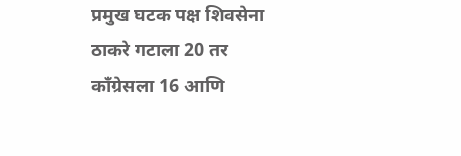प्रमुख घटक पक्ष शिवसेना ठाकरे गटाला 20 तर कॉंग्रेसला 16 आणि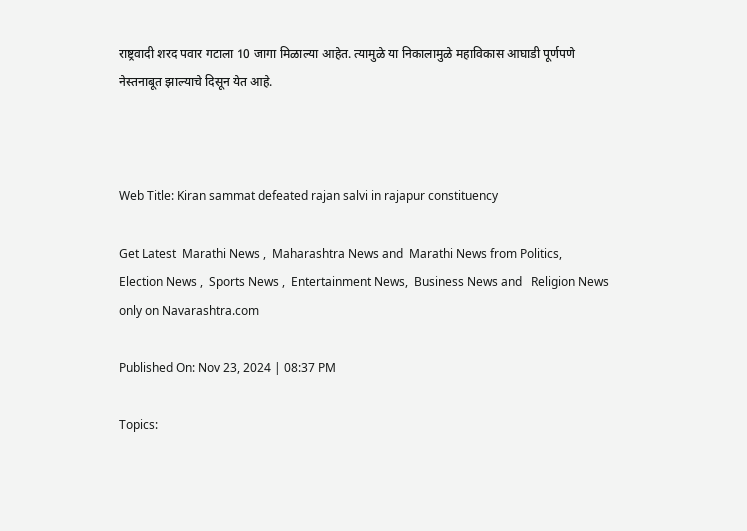राष्ट्रवादी शरद पवार गटाला 10 जागा मिळाल्या आहेत. त्यामुळे या निकालामुळे महाविकास आघाडी पूर्णपणे नेस्तनाबूत झाल्याचे दिसून येत आहे.



Web Title: Kiran sammat defeated rajan salvi in rajapur constituency

Get Latest  Marathi News ,  Maharashtra News and  Marathi News from Politics,  Election News ,  Sports News ,  Entertainment News,  Business News and   Religion News  only on Navarashtra.com

Published On: Nov 23, 2024 | 08:37 PM

Topics: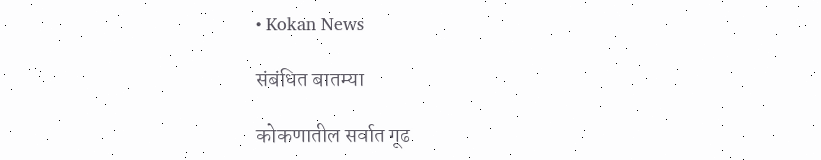• Kokan News

संबंधित बातम्या

कोकणातील सर्वात गूढ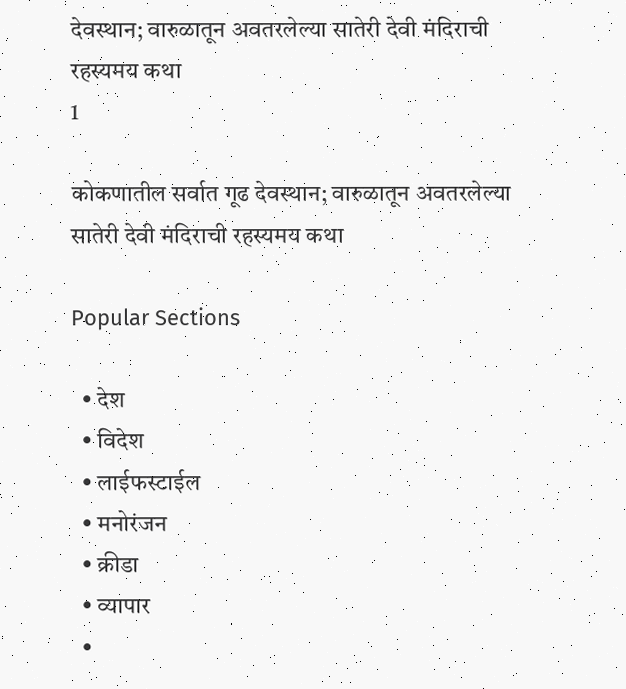देवस्थान; वारुळातून अवतरलेल्या सातेरी देवी मंदिराची रहस्यमय कथा
1

कोकणातील सर्वात गूढ देवस्थान; वारुळातून अवतरलेल्या सातेरी देवी मंदिराची रहस्यमय कथा

Popular Sections

  • देश
  • विदेश
  • लाईफस्टाईल
  • मनोरंजन
  • क्रीडा
  • व्यापार
  •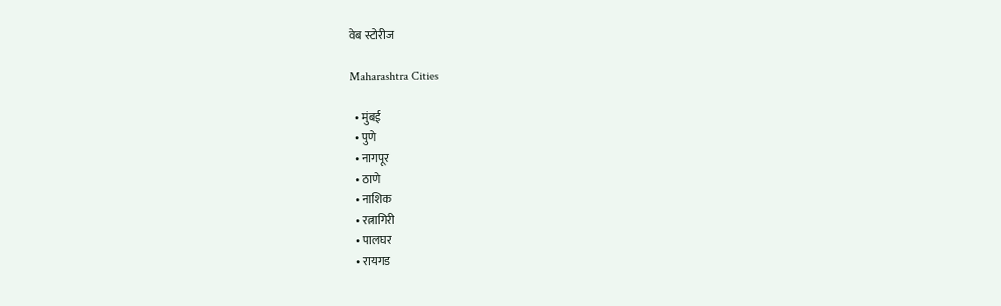वेब स्टोरीज

Maharashtra Cities

  • मुंबई
  • पुणे
  • नागपूर
  • ठाणे
  • नाशिक
  • रत्नागिरी
  • पालघर
  • रायगड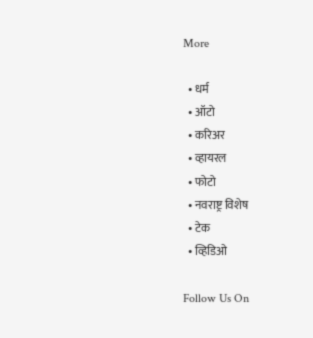More

  • धर्म
  • ऑटो
  • करिअर
  • व्हायरल
  • फोटो
  • नवराष्ट्र विशेष
  • टेक
  • व्हिडिओ

Follow Us On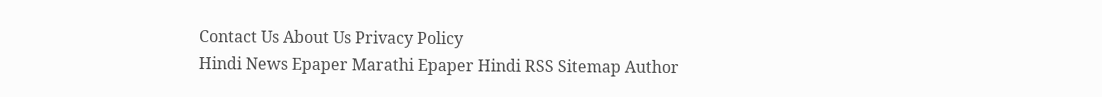Contact Us About Us Privacy Policy
Hindi News Epaper Marathi Epaper Hindi RSS Sitemap Author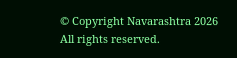© Copyright Navarashtra 2026 All rights reserved.